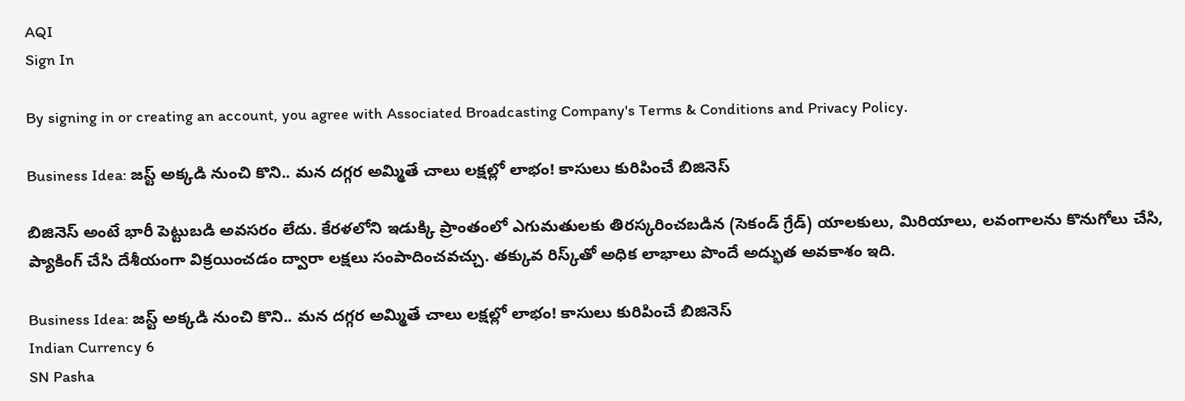AQI
Sign In

By signing in or creating an account, you agree with Associated Broadcasting Company's Terms & Conditions and Privacy Policy.

Business Idea: జస్ట్‌ అక్కడి నుంచి కొని.. మన దగ్గర అమ్మితే చాలు లక్షల్లో లాభం! కాసులు కురిపించే బిజినెస్‌

బిజినెస్‌ అంటే భారీ పెట్టుబడి అవసరం లేదు. కేరళలోని ఇడుక్కి ప్రాంతంలో ఎగుమతులకు తిరస్కరించబడిన (సెకండ్ గ్రేడ్) యాలకులు, మిరియాలు, లవంగాలను కొనుగోలు చేసి, ప్యాకింగ్ చేసి దేశీయంగా విక్రయించడం ద్వారా లక్షలు సంపాదించవచ్చు. తక్కువ రిస్క్‌తో అధిక లాభాలు పొందే అద్భుత అవకాశం ఇది.

Business Idea: జస్ట్‌ అక్కడి నుంచి కొని.. మన దగ్గర అమ్మితే చాలు లక్షల్లో లాభం! కాసులు కురిపించే బిజినెస్‌
Indian Currency 6
SN Pasha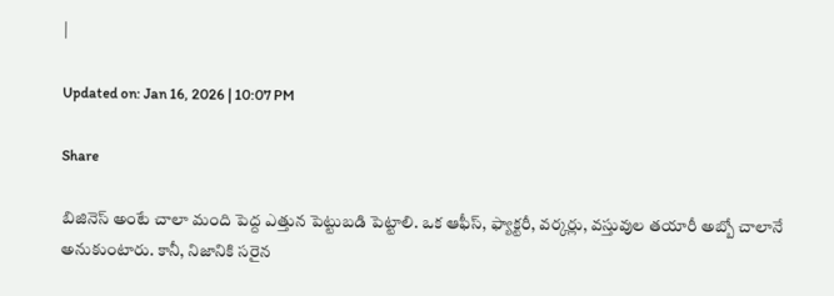|

Updated on: Jan 16, 2026 | 10:07 PM

Share

బిజినెస్‌ అంటే చాలా మంది పెద్ద ఎత్తున పెట్టుబడి పెట్టాలి. ఒక ఆఫీస్‌, ఫ్యాక్టరీ, వర్కర్లు, వస్తువుల తయారీ అబ్బో చాలానే అనుకుంటారు. కానీ, నిజానికి సరైన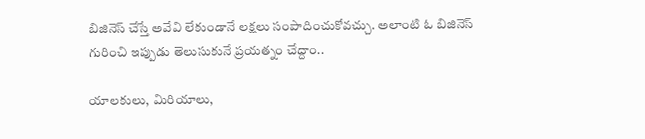బిజినెస్‌ చేస్తే అవేవి లేకుండానే లక్షలు సంపాదించుకోవచ్చు. అలాంటి ఓ బిజినెస్‌ గురించి ఇప్పుడు తెలుసుకునే ప్రయత్నం చేద్దాం..

యాలకులు, మిరియాలు,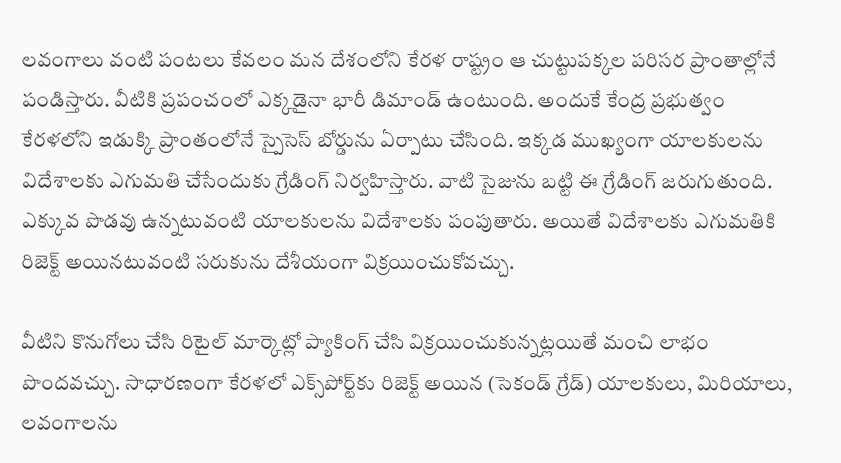లవంగాలు వంటి పంటలు కేవలం మన దేశంలోని కేరళ రాష్ట్రం ఆ చుట్టుపక్కల పరిసర ప్రాంతాల్లోనే పండిస్తారు. వీటికి ప్రపంచంలో ఎక్కడైనా భారీ డిమాండ్‌ ఉంటుంది. అందుకే కేంద్ర ప్రభుత్వం కేరళలోని ఇడుక్కి ప్రాంతంలోనే స్పైసెస్ బోర్డును ఏర్పాటు చేసింది. ఇక్కడ ముఖ్యంగా యాలకులను విదేశాలకు ఎగుమతి చేసేందుకు గ్రేడింగ్ నిర్వహిస్తారు. వాటి సైజును బట్టి ఈ గ్రేడింగ్ జరుగుతుంది. ఎక్కువ పొడవు ఉన్నటువంటి యాలకులను విదేశాలకు పంపుతారు. అయితే విదేశాలకు ఎగుమతికి రిజెక్ట్ అయినటువంటి సరుకును దేశీయంగా విక్రయించుకోవచ్చు.

వీటిని కొనుగోలు చేసి రిటైల్ మార్కెట్లో ప్యాకింగ్ చేసి విక్రయించుకున్నట్లయితే మంచి లాభం పొందవచ్చు. సాధారణంగా కేరళలో ఎక్స్‌పోర్ట్‌కు రిజెక్ట్ అయిన (సెకండ్ గ్రేడ్) యాలకులు, మిరియాలు, లవంగాలను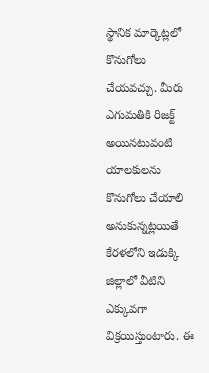స్థానిక మార్కెట్లలో కొనుగోలు చేయవచ్చు. మీరు ఎగుమతికి రిజక్ట్ అయినటువంటి యాలకులను కొనుగోలు చేయాలి అనుకున్నట్లయితే కేరళలోని ఇడుక్కి జిల్లాలో వీటిని ఎక్కువగా విక్రయిస్తుంటారు. ఈ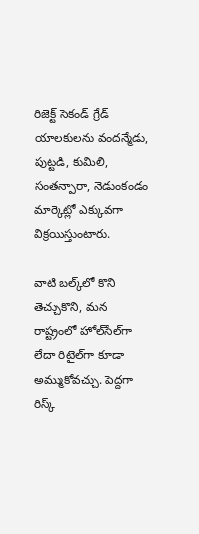రిజెక్ట్ సెకండ్ గ్రేడ్ యాలకులను వందన్మేడు, పుట్టడి, కుమిలి, సంతన్పారా, నెడుంకండం మార్కెట్లో ఎక్కువగా విక్రయిస్తుంటారు.

వాటి బల్క్‌లో కొని తెచ్చుకొని, మన రాష్ట్రంలో హోల్‌సేల్‌గా లేదా రిటైల్‌గా కూడా అమ్ముకోవచ్చు. పెద్దగా రిస్క్‌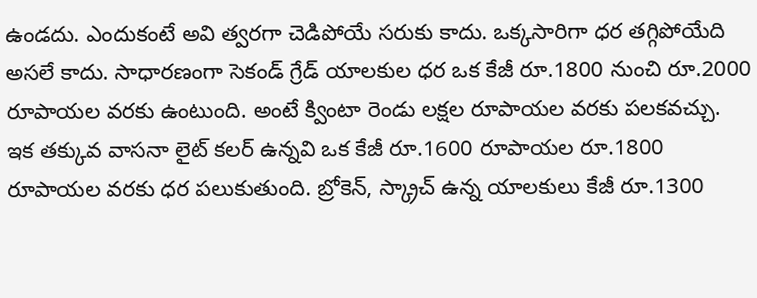ఉండదు. ఎందుకంటే అవి త్వరగా చెడిపోయే సరుకు కాదు. ఒక్కసారిగా ధర తగ్గిపోయేది అసలే కాదు. సాధారణంగా సెకండ్ గ్రేడ్ యాలకుల ధర ఒక కేజీ రూ.1800 నుంచి రూ.2000 రూపాయల వరకు ఉంటుంది. అంటే క్వింటా రెండు లక్షల రూపాయల వరకు పలకవచ్చు. ఇక తక్కువ వాసనా లైట్ కలర్ ఉన్నవి ఒక కేజీ రూ.1600 రూపాయల రూ.1800 రూపాయల వరకు ధర పలుకుతుంది. బ్రోకెన్, స్క్రాచ్ ఉన్న యాలకులు కేజీ రూ.1300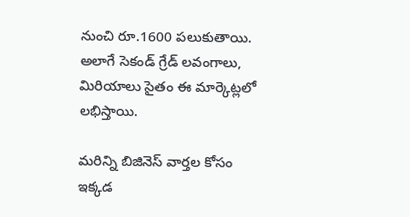నుంచి రూ.1600 పలుకుతాయి. అలాగే సెకండ్ గ్రేడ్ లవంగాలు, మిరియాలు సైతం ఈ మార్కెట్లలో లభిస్తాయి.

మరిన్ని బిజినెస్‌ వార్తల కోసం ఇక్కడ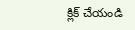క్లిక్‌ చేయండి